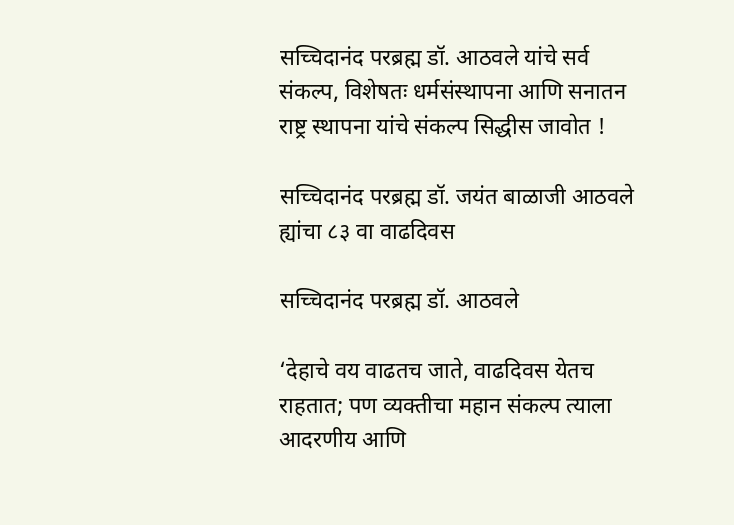सच्चिदानंद परब्रह्म डॉ. आठवले यांचे सर्व संकल्प, विशेषतः धर्मसंस्थापना आणि सनातन राष्ट्र स्थापना यांचे संकल्प सिद्धीस जावोत !

सच्चिदानंद परब्रह्म डॉ. जयंत बाळाजी आठवले ह्यांचा ८३ वा वाढदिवस

सच्चिदानंद परब्रह्म डॉ. आठवले

‘देहाचे वय वाढतच जाते, वाढदिवस येतच राहतात; पण व्यक्तीचा महान संकल्प त्याला आदरणीय आणि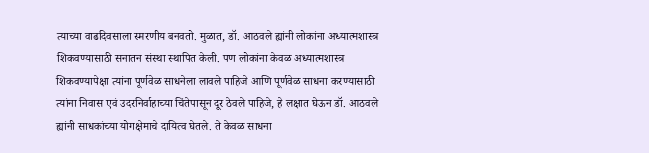त्याच्या वाढदिवसाला स्मरणीय बनवतो. मुळात, डॉ. आठवले ह्यांनी लोकांना अध्यात्मशास्त्र शिकवण्यासाठी सनातन संस्था स्थापित केली. पण लोकांना केवळ अध्यात्मशास्त्र शिकवण्यापेक्षा त्यांना पूर्णवेळ साधनेला लावले पाहिजे आणि पूर्णवेळ साधना करण्यासाठी त्यांना निवास एवं उदरनिर्वाहाच्या चिंतेपासून दूर ठेवले पाहिजे, हे लक्षात घेऊन डॉ. आठवले ह्यांनी साधकांच्या योगक्षेमाचे दायित्व घेतले. ते केवळ साधना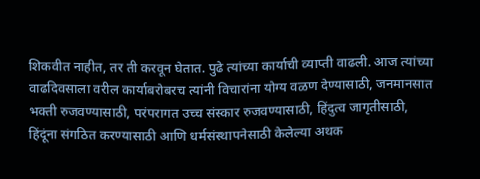शिकवीत नाहीत, तर ती करवून घेतात. पुढे त्यांच्या कार्याची व्याप्ती वाढली. आज त्यांच्या वाढदिवसाला वरील कार्याबरोबरच त्यांनी विचारांना योग्य वळण देण्यासाठी, जनमानसात भक्ती रुजवण्यासाठी, परंपरागत उच्च संस्कार रुजवण्यासाठी, हिंदुत्व जागृतीसाठी, हिंदूंना संगठित करण्यासाठी आणि धर्मसंस्थापनेसाठी केलेल्या अथक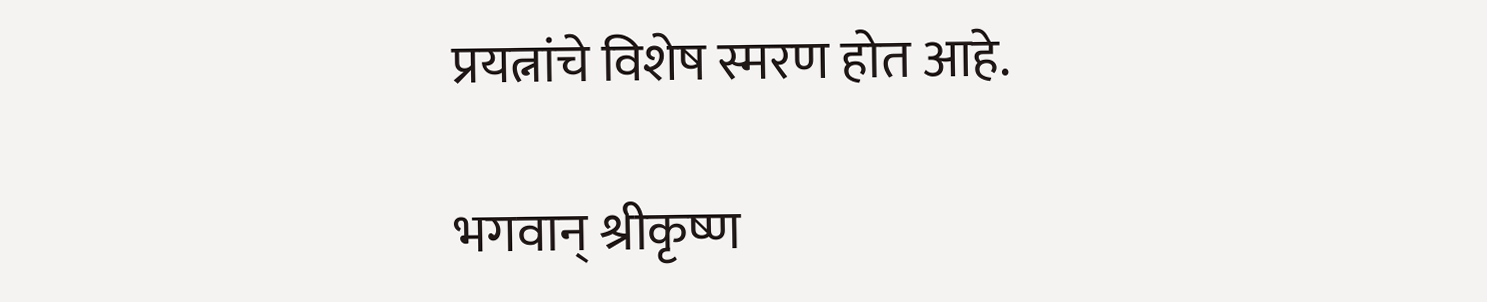प्रयत्नांचे विशेष स्मरण होत आहे.

भगवान् श्रीकृष्ण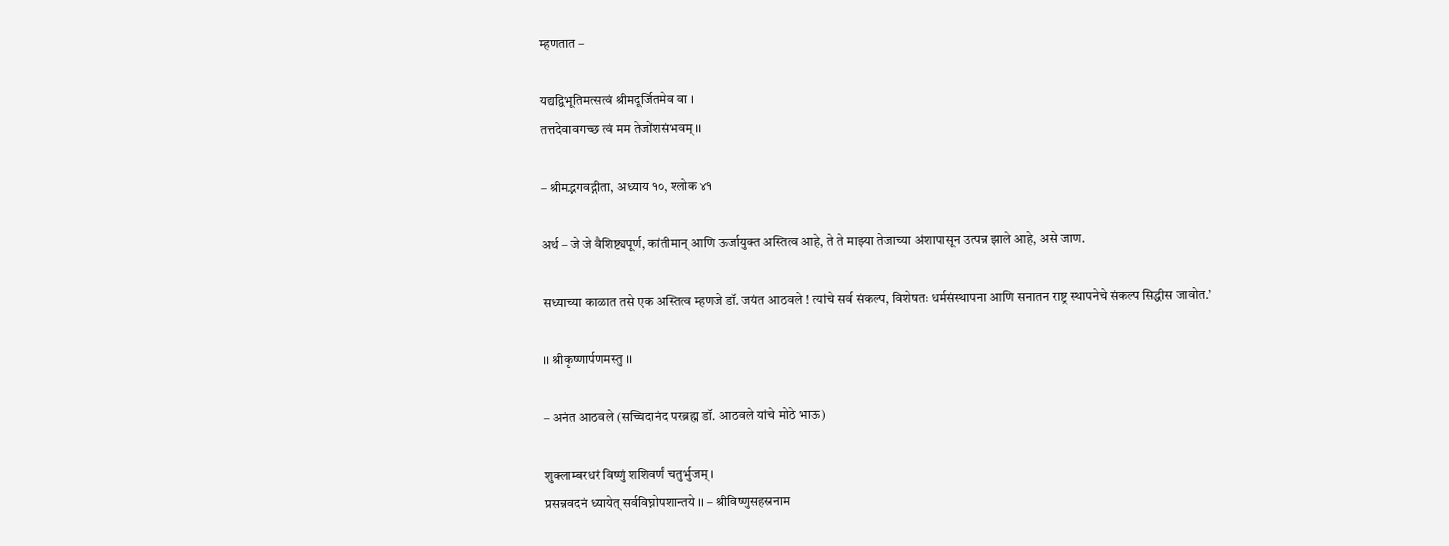म्हणतात –

यद्यद्विभूतिमत्सत्वं श्रीमदूर्जितमेव वा ।
तत्तदेवावगच्छ त्वं मम तेजोंशसंभवम् ।।

– श्रीमद्भगवद्गीता, अध्याय १०, श्लोक ४१

अर्थ – जे जे वैशिष्ट्यपूर्ण, कांतीमान् आणि ऊर्जायुक्त अस्तित्व आहे, ते ते माझ्या तेजाच्या अंशापासून उत्पन्न झाले आहे, असे जाण.

सध्याच्या काळात तसे एक अस्तित्व म्हणजे डॉ. जयंत आठवले ! त्यांचे सर्व संकल्प, विशेषतः धर्मसंस्थापना आणि सनातन राष्ट्र स्थापनेचे संकल्प सिद्धीस जावोत.’

।। श्रीकृष्णार्पणमस्तु ।।

– अनंत आठवले (सच्चिदानंद परब्रह्म डॉ. आठवले यांचे मोठे भाऊ)

शुक्लाम्बरधरं विष्णुं शशिवर्णं चतुर्भुजम् ।
प्रसन्नवदनं ध्यायेत् सर्वविघ्नोपशान्तये ।। – श्रीविष्णुसहस्रनाम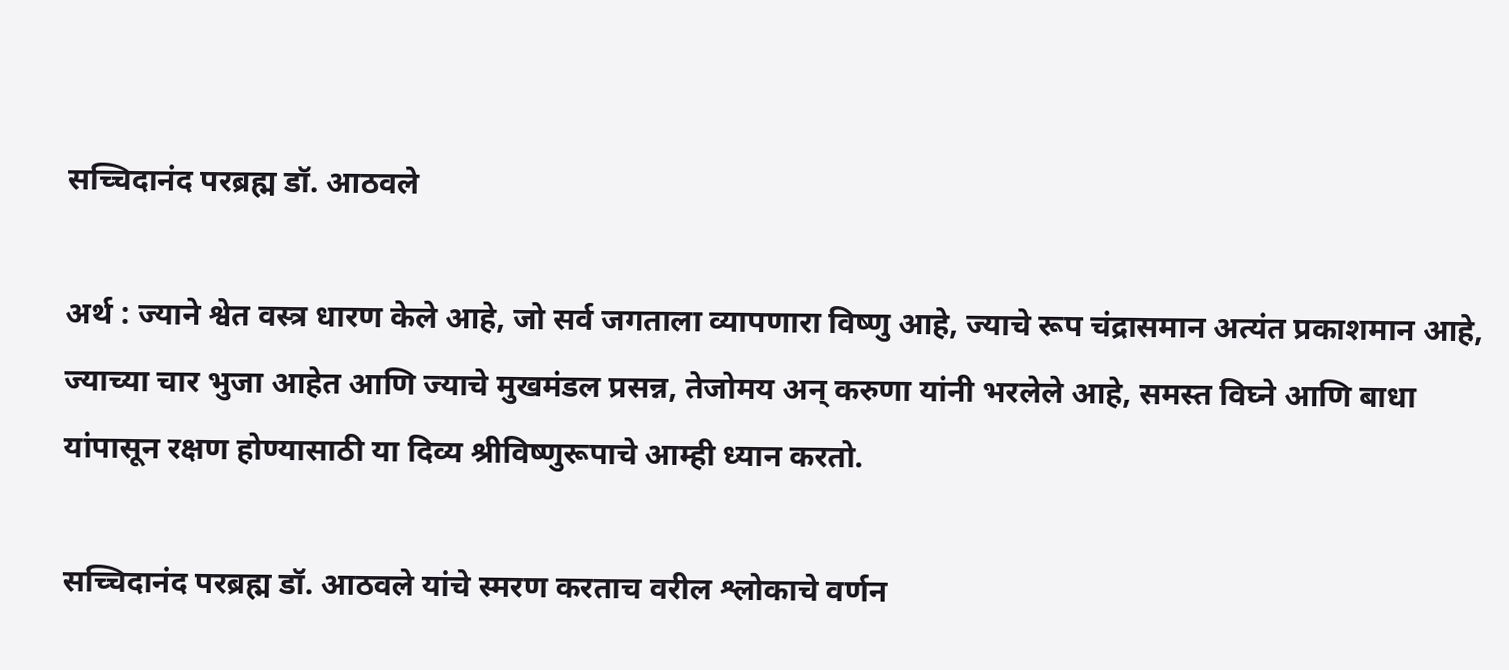सच्चिदानंद परब्रह्म डॉ. आठवले

अर्थ : ज्याने श्वेत वस्त्र धारण केले आहे, जो सर्व जगताला व्यापणारा विष्णु आहे, ज्याचे रूप चंद्रासमान अत्यंत प्रकाशमान आहे, ज्याच्या चार भुजा आहेत आणि ज्याचे मुखमंडल प्रसन्न, तेजोमय अन् करुणा यांनी भरलेले आहे, समस्त विघ्ने आणि बाधा यांपासून रक्षण होण्यासाठी या दिव्य श्रीविष्णुरूपाचे आम्ही ध्यान करतो.

सच्चिदानंद परब्रह्म डॉ. आठवले यांचे स्मरण करताच वरील श्लोकाचे वर्णन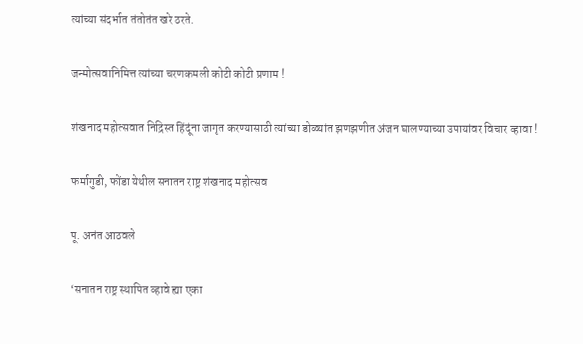त्यांच्या संदर्भात तंतोतंत खरे ठरते.

जन्मोत्सवानिमित्त त्यांच्या चरणकमली कोटी कोटी प्रणाम !

शंखनाद महोत्सवात निद्रिस्त हिंदूंना जागृत करण्यासाठी त्यांच्या डोळ्यांत झणझणीत अंजन घालण्याच्या उपायांवर विचार व्हावा !

फर्मागुडी, फोंडा येथील सनातन राष्ट्र शंखनाद महोत्सव

पू. अनंत आठवले

‘सनातन राष्ट्र स्थापित व्हावे ह्या एका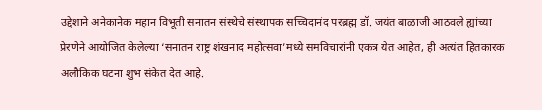उद्देशाने अनेकानेक महान विभूती सनातन संस्थेचे संस्थापक सच्चिदानंद परब्रह्म डॉ. जयंत बाळाजी आठवले ह्यांच्या प्रेरणेने आयोजित केलेल्या ‘सनातन राष्ट्र शंखनाद महोत्सवा’मध्ये समविचारांनी एकत्र येत आहेत, ही अत्यंत हितकारक अलौकिक घटना शुभ संकेत देत आहे.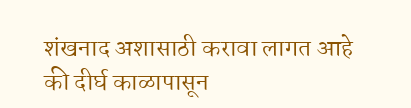शंखनाद अशासाठी करावा लागत आहे की दीर्घ काळापासून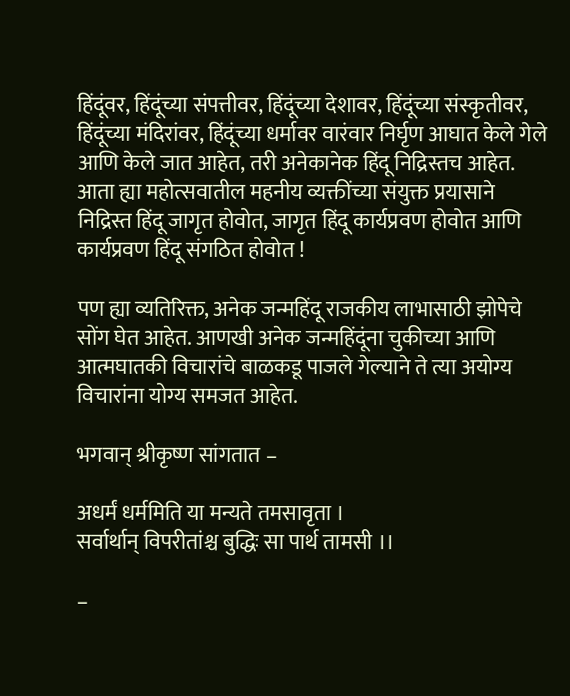हिंदूंवर, हिंदूंच्या संपत्तीवर, हिंदूंच्या देशावर, हिंदूंच्या संस्कृतीवर, हिंदूंच्या मंदिरांवर, हिंदूंच्या धर्मावर वारंवार निर्घृण आघात केले गेले आणि केले जात आहेत, तरी अनेकानेक हिंदू निद्रिस्तच आहेत. आता ह्या महोत्सवातील महनीय व्यक्तींच्या संयुक्त प्रयासाने निद्रिस्त हिंदू जागृत होवोत, जागृत हिंदू कार्यप्रवण होवोत आणि कार्यप्रवण हिंदू संगठित होवोत !

पण ह्या व्यतिरिक्त, अनेक जन्महिंदू राजकीय लाभासाठी झोपेचे सोंग घेत आहेत. आणखी अनेक जन्महिंदूंना चुकीच्या आणि आत्मघातकी विचारांचे बाळकडू पाजले गेल्याने ते त्या अयोग्य विचारांना योग्य समजत आहेत.

भगवान् श्रीकृष्ण सांगतात –

अधर्मं धर्ममिति या मन्यते तमसावृता ।
सर्वार्थान् विपरीतांश्च बुद्धिः सा पार्थ तामसी ।।

–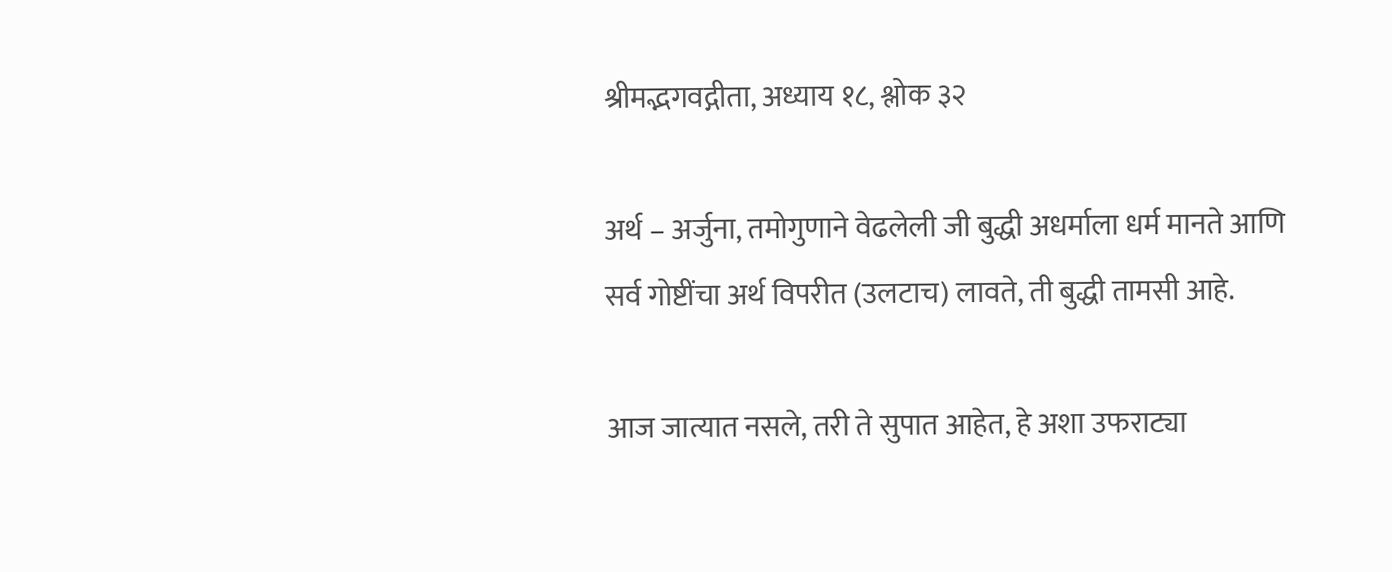श्रीमद्भगवद्गीता, अध्याय १८, श्लोक ३२

अर्थ – अर्जुना, तमोगुणाने वेढलेली जी बुद्धी अधर्माला धर्म मानते आणि सर्व गोष्टींचा अर्थ विपरीत (उलटाच) लावते, ती बुद्धी तामसी आहे.

आज जात्यात नसले, तरी ते सुपात आहेत, हे अशा उफराट्या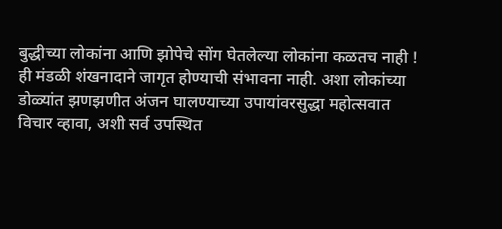बुद्धीच्या लोकांना आणि झोपेचे सोंग घेतलेल्या लोकांना कळतच नाही ! ही मंडळी शंखनादाने जागृत होण्याची संभावना नाही. अशा लोकांच्या डोळ्यांत झणझणीत अंजन घालण्याच्या उपायांवरसुद्धा महोत्सवात विचार व्हावा, अशी सर्व उपस्थित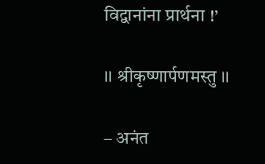विद्वानांना प्रार्थना !’

।। श्रीकृष्णार्पणमस्तु ।।

– अनंत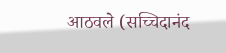आठवले (सच्चिदानंद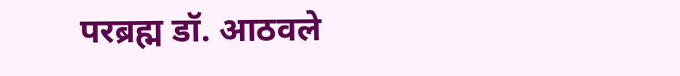परब्रह्म डॉ. आठवले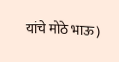यांचे मोठे भाऊ)